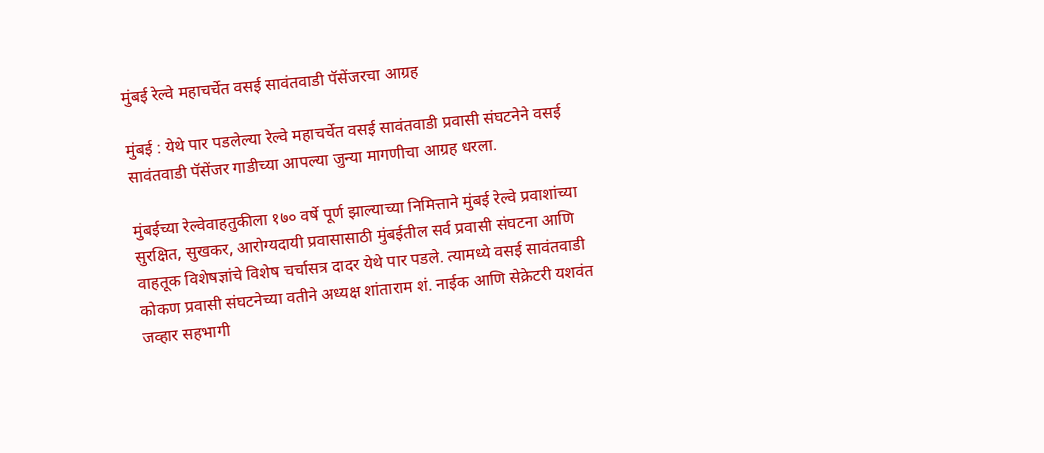मुंबई रेल्वे महाचर्चेत वसई सावंतवाडी पॅसेंजरचा आग्रह

मुंबई : येथे पार पडलेल्या रेल्वे महाचर्चेत वसई सावंतवाडी प्रवासी संघटनेने वसई सावंतवाडी पॅसेंजर गाडीच्या आपल्या जुन्या मागणीचा आग्रह धरला.

मुंबईच्या रेल्वेवाहतुकीला १७० वर्षे पूर्ण झाल्याच्या निमित्ताने मुंबई रेल्वे प्रवाशांच्या सुरक्षित, सुखकर, आरोग्यदायी प्रवासासाठी मुंबईतील सर्व प्रवासी संघटना आणि वाहतूक विशेषज्ञांचे विशेष चर्चासत्र दादर येथे पार पडले. त्यामध्ये वसई सावंतवाडी कोकण प्रवासी संघटनेच्या वतीने अध्यक्ष शांताराम शं. नाईक आणि सेक्रेटरी यशवंत जव्हार सहभागी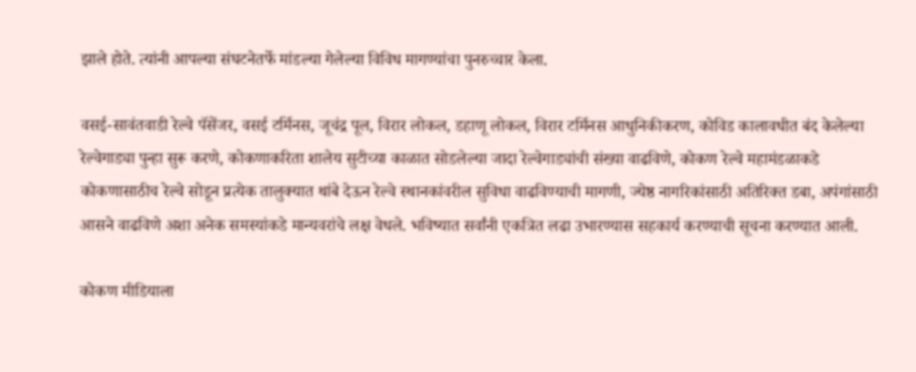झाले होते. त्यांनी आपल्या संघटनेतर्फे मांडल्या गेलेल्या विविध मागण्यांचा पुनरुच्चार केला.

वसई-सावंतवाडी रेल्वे पॅसेंजर, वसई टर्मिनस, जूचंद्र पूल, विरार लोकल, डहाणू लोकल, विरार टर्मिनस आधुनिकीकरण, कोविड कालावधीत बंद केलेल्या रेल्वेगाड्या पुन्हा सुरू करणे, कोकणाकरिता शालेय सुटीच्या काळात सोडलेल्या जादा रेल्वेगाड्यांची संख्या वाढविणे, कोकण रेल्वे महामंडळाकडे कोकणासाठीच रेल्वे सोडून प्रत्येक तालुक्यात थांबे देऊन रेल्वे स्थानकांवरील सुविधा वाढविण्याची मागणी, ज्येष्ठ नागरिकांसाठी अतिरिक्त डबा, अपंगांसाठी आसने वाढविणे अशा अनेक समस्यांकडे मान्यवरांचे लक्ष वेधले. भविष्यात सर्वांनी एकत्रित लढा उभारण्यास सहकार्य करण्याची सूचना करण्यात आली.

कोकण मीडियाला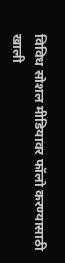विविध सोशल मीडियावर फॉलो करण्यासाठी खाली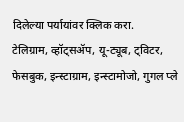दिलेल्या पर्यायांवर क्लिक करा.
टेलिग्राम, व्हॉट्सॲप, यू-ट्यूब, ट्विटर, फेसबुक, इन्स्टाग्राम, इन्स्टामोजो, गुगल प्ले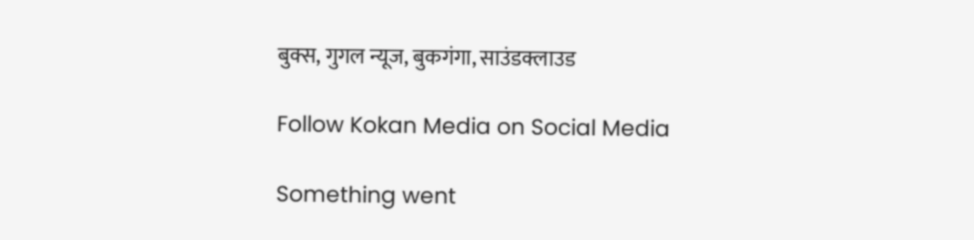बुक्स, गुगल न्यूज, बुकगंगा, साउंडक्लाउड

Follow Kokan Media on Social Media

Something went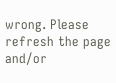wrong. Please refresh the page and/or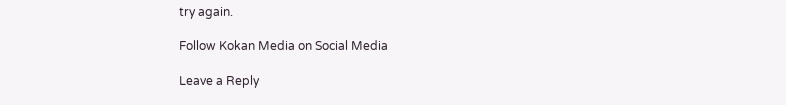try again.

Follow Kokan Media on Social Media

Leave a Reply